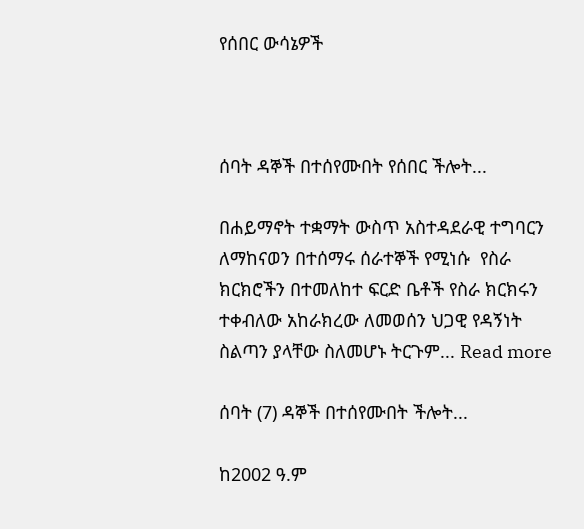የሰበር ውሳኔዎች



ሰባት ዳኞች በተሰየሙበት የሰበር ችሎት...

በሐይማኖት ተቋማት ውስጥ አስተዳደራዊ ተግባርን ለማከናወን በተሰማሩ ሰራተኞች የሚነሱ  የስራ ክርክሮችን በተመለከተ ፍርድ ቤቶች የስራ ክርክሩን ተቀብለው አከራክረው ለመወሰን ህጋዊ የዳኝነት ስልጣን ያላቸው ስለመሆኑ ትርጉም... Read more

ሰባት (7) ዳኞች በተሰየሙበት ችሎት...

ከ2002 ዓ.ም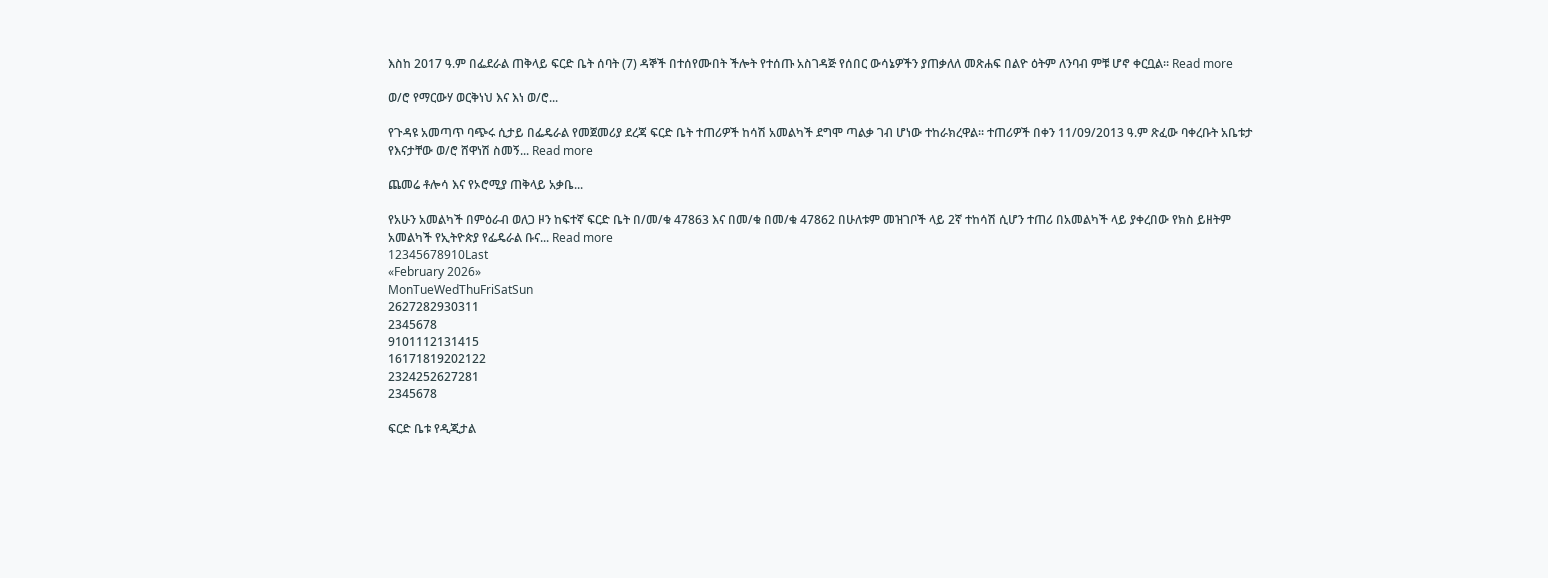እስከ 2017 ዓ.ም በፌደራል ጠቅላይ ፍርድ ቤት ሰባት (7) ዳኞች በተሰየሙበት ችሎት የተሰጡ አስገዳጅ የሰበር ውሳኔዎችን ያጠቃለለ መጽሐፍ በልዮ ዕትም ለንባብ ምቹ ሆኖ ቀርቧል። Read more

ወ/ሮ የማርውሃ ወርቅነህ እና እነ ወ/ሮ...

የጉዳዩ አመጣጥ ባጭሩ ሲታይ በፌዴራል የመጀመሪያ ደረጃ ፍርድ ቤት ተጠሪዎች ከሳሽ አመልካች ደግሞ ጣልቃ ገብ ሆነው ተከራክረዋል፡፡ ተጠሪዎች በቀን 11/09/2013 ዓ.ም ጽፈው ባቀረቡት አቤቱታ የእናታቸው ወ/ሮ ሸዋነሽ ስመኝ... Read more

ጨመሬ ቶሎሳ እና የኦሮሚያ ጠቅላይ አቃቤ...

የአሁን አመልካች በምዕራብ ወለጋ ዞን ከፍተኛ ፍርድ ቤት በ/መ/ቁ 47863 እና በመ/ቁ በመ/ቁ 47862 በሁለቱም መዝገቦች ላይ 2ኛ ተከሳሽ ሲሆን ተጠሪ በአመልካች ላይ ያቀረበው የክስ ይዘትም አመልካች የኢትዮጵያ የፌዴራል ቡና... Read more
12345678910Last
«February 2026»
MonTueWedThuFriSatSun
2627282930311
2345678
9101112131415
16171819202122
2324252627281
2345678

ፍርድ ቤቱ የዲጂታል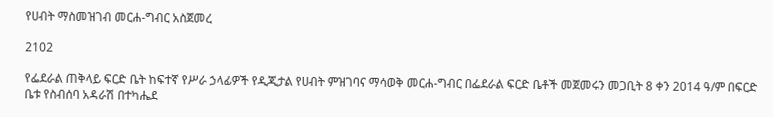የሀብት ማስመዝገብ መርሐ-ግብር አስጀመረ

2102

የፌደራል ጠቅላይ ፍርድ ቤት ከፍተኛ የሥራ ኃላፊዎች የዲጂታል የሀብት ምዝገባና ማሳወቅ መርሐ-ግብር በፌደራል ፍርድ ቤቶች መጀመሩን መጋቢት 8 ቀን 2014 ዓ/ም በፍርድ ቤቱ የስብሰባ አዳራሽ በተካሔደ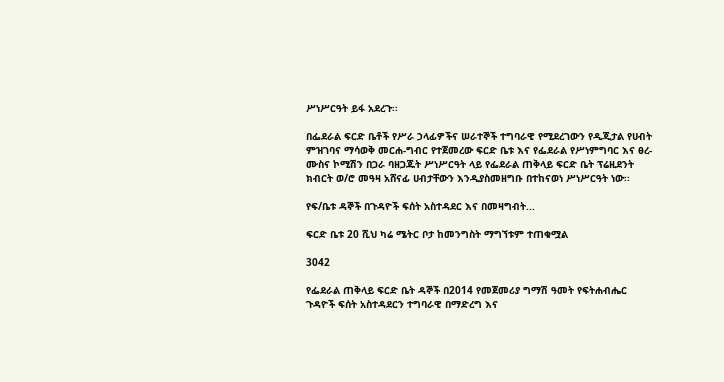ሥነሥርዓት ይፋ አደረጉ፡፡

በፌደራል ፍርድ ቤቶች የሥራ ኃላፊዎችና ሠራተኞች ተግባራዊ የሚደረገውን የዲጂታል የሀብት ምዝገባና ማሳወቅ መርሐ-ግብር የተጀመረው ፍርድ ቤቱ እና የፌደራል የሥነምግባር እና ፀረ-ሙስና ኮሚሽን በጋራ ባዘጋጁት ሥነሥርዓት ላይ የፌደራል ጠቅላይ ፍርድ ቤት ፕሬዚደንት ክብርት ወ/ሮ መዓዛ አሸናፊ ሀብታቸውን እንዲያስመዘግቡ በተከናወነ ሥነሥርዓት ነው፡፡

የፍ/ቤቱ ዳኞች በጉዳዮች ፍሰት አስተዳደር እና በመዛግብት...

ፍርድ ቤቱ 20 ሺህ ካሬ ሜትር ቦታ ከመንግስት ማግኘቱም ተጠቁሟል

3042

የፌደራል ጠቅላይ ፍርድ ቤት ዳኞች በ2014 የመጀመሪያ ግማሽ ዓመት የፍትሐብሔር ጉዳዮች ፍሰት አስተዳደርን ተግባራዊ በማድረግ እና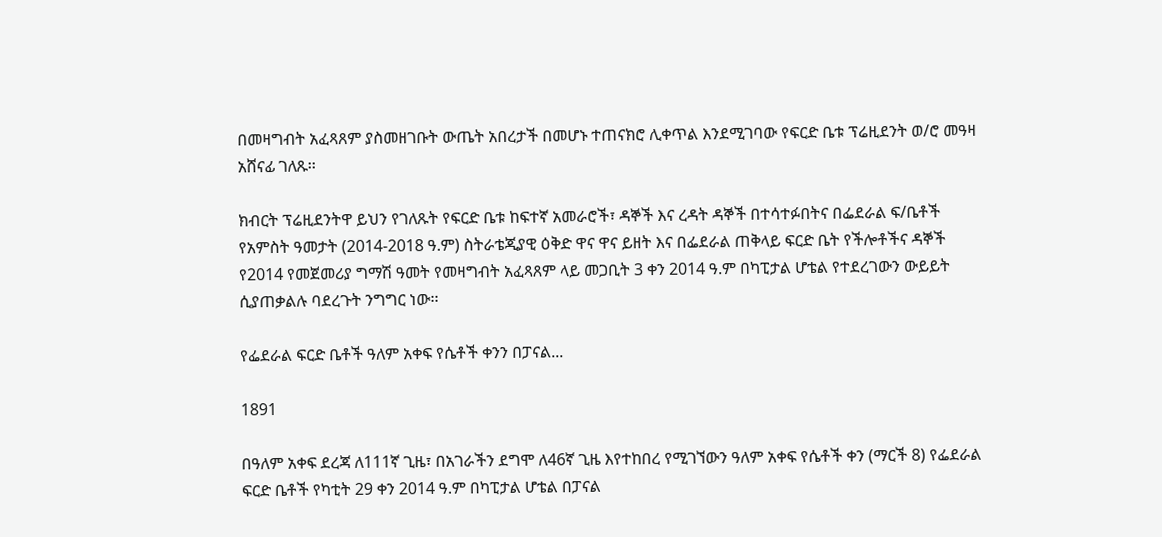በመዛግብት አፈጻጸም ያስመዘገቡት ውጤት አበረታች በመሆኑ ተጠናክሮ ሊቀጥል እንደሚገባው የፍርድ ቤቱ ፕሬዚደንት ወ/ሮ መዓዛ አሸናፊ ገለጹ፡፡

ክብርት ፕሬዚደንትዋ ይህን የገለጹት የፍርድ ቤቱ ከፍተኛ አመራሮች፣ ዳኞች እና ረዳት ዳኞች በተሳተፉበትና በፌደራል ፍ/ቤቶች የአምስት ዓመታት (2014-2018 ዓ.ም) ስትራቴጂያዊ ዕቅድ ዋና ዋና ይዘት እና በፌደራል ጠቅላይ ፍርድ ቤት የችሎቶችና ዳኞች የ2014 የመጀመሪያ ግማሽ ዓመት የመዛግብት አፈጻጸም ላይ መጋቢት 3 ቀን 2014 ዓ.ም በካፒታል ሆቴል የተደረገውን ውይይት ሲያጠቃልሉ ባደረጉት ንግግር ነው፡፡

የፌደራል ፍርድ ቤቶች ዓለም አቀፍ የሴቶች ቀንን በፓናል...

1891

በዓለም አቀፍ ደረጃ ለ111ኛ ጊዜ፣ በአገራችን ደግሞ ለ46ኛ ጊዜ እየተከበረ የሚገኘውን ዓለም አቀፍ የሴቶች ቀን (ማርች 8) የፌደራል ፍርድ ቤቶች የካቲት 29 ቀን 2014 ዓ.ም በካፒታል ሆቴል በፓናል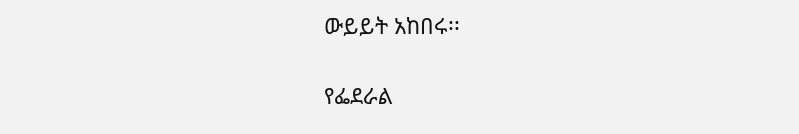ውይይት አከበሩ፡፡

የፌደራል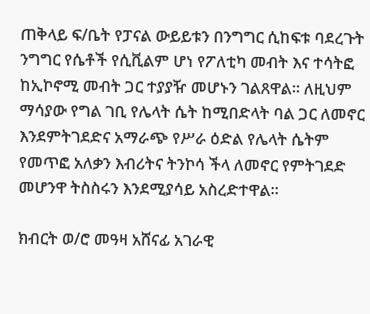ጠቅላይ ፍ/ቤት የፓናል ውይይቱን በንግግር ሲከፍቱ ባደረጉት ንግግር የሴቶች የሲቪልም ሆነ የፖለቲካ መብት እና ተሳትፎ ከኢኮኖሚ መብት ጋር ተያያዥ መሆኑን ገልጸዋል፡፡ ለዚህም ማሳያው የግል ገቢ የሌላት ሴት ከሚበድላት ባል ጋር ለመኖር እንደምትገደድና አማራጭ የሥራ ዕድል የሌላት ሴትም የመጥፎ አለቃን እብሪትና ትንኮሳ ችላ ለመኖር የምትገደድ መሆንዋ ትስስሩን እንደሚያሳይ አስረድተዋል፡፡

ክብርት ወ/ሮ መዓዛ አሸናፊ አገራዊ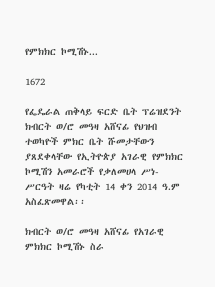የምክክር ኮሚሽኑ...

1672

የፌዴራል ጠቅላይ ፍርድ ቤት ፕሬዝደንት ክብርት ወ/ሮ መዓዛ አሸናፊ የህዝብ ተወካዮች ምክር ቤት ሹመታቸውን ያጸደቀላቸው የኢትዮጵያ አገራዊ የምክክር ኮሚሽን አመራሮች የቃለመሀላ ሥነ-ሥርዓት ዛሬ የካቲት 14 ቀን 2014 ዓ.ም አስፈጽመዋል፡፡

ክብርት ወ/ሮ መዓዛ አሸናፊ የአገራዊ ምክክር ኮሚሽኑ ስራ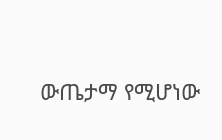ውጤታማ የሚሆነው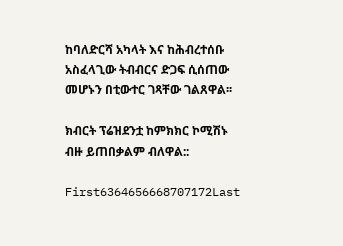ከባለድርሻ አካላት እና ከሕብረተሰቡ አስፈላጊው ትብብርና ድጋፍ ሲሰጠው መሆኑን በቲውተር ገጻቸው ገልጸዋል፡፡

ክብርት ፕሬዝደንቷ ከምክክር ኮሚሽኑ ብዙ ይጠበቃልም ብለዋል::

First6364656668707172Last